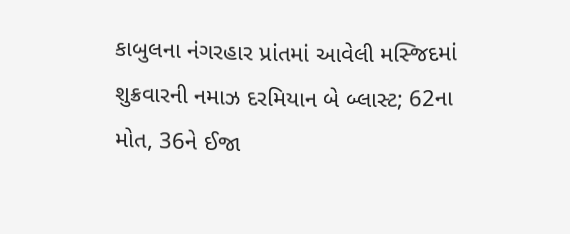કાબુલના નંગરહાર પ્રાંતમાં આવેલી મસ્જિદમાં શુક્રવારની નમાઝ દરમિયાન બે બ્લાસ્ટ; 62ના મોત, 36ને ઈજા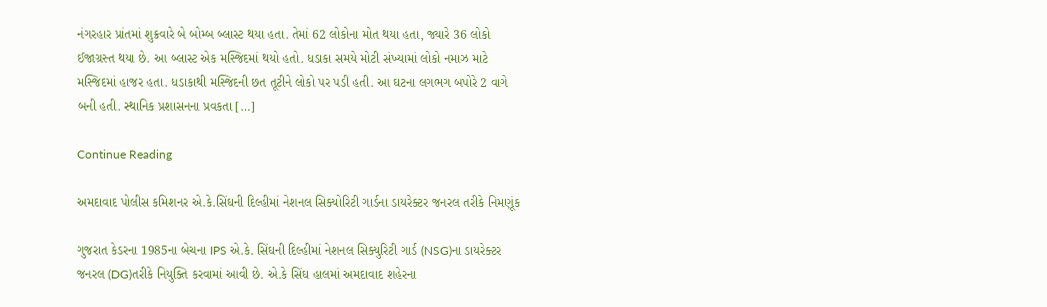નંગરહાર પ્રાંતમાં શુક્રવારે બે બોમ્બ બ્લાસ્ટ થયા હતા. તેમાં 62 લોકોના મોત થયા હતા, જ્યારે 36 લોકો ઈજાગ્રસ્ત થયા છે. આ બ્લાસ્ટ એક મસ્જિદમાં થયો હતો. ધડાકા સમયે મોટી સંખ્યામાં લોકો નમાઝ માટે મસ્જિદમાં હાજર હતા. ધડાકાથી મસ્જિદની છત તૂટીને લોકો પર પડી હતી. આ ઘટના લગભગ બપોરે 2 વાગે બની હતી. સ્થાનિક પ્રશાસનના પ્રવકતા […]

Continue Reading

અમદાવાદ પોલીસ કમિશનર એ.કે.સિંઘની દિલ્હીમાં નેશનલ સિક્યોરિટી ગાર્ડના ડાયરેક્ટર જનરલ તરીકે નિમણૂંક

ગુજરાત કેડરના 1985ના બેચના IPS એ.કે. સિંઘની દિલ્હીમાં નેશનલ સિક્યુરિટી ગાર્ડ (NSG)ના ડાયરેક્ટર જનરલ (DG)તરીકે નિયુક્તિ કરવામાં આવી છે. એ.કે સિંઘ હાલમાં અમદાવાદ શહેરના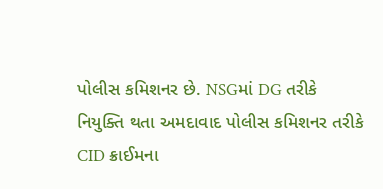પોલીસ કમિશનર છે. NSGમાં DG તરીકે નિયુક્તિ થતા અમદાવાદ પોલીસ કમિશનર તરીકે CID ક્રાઈમના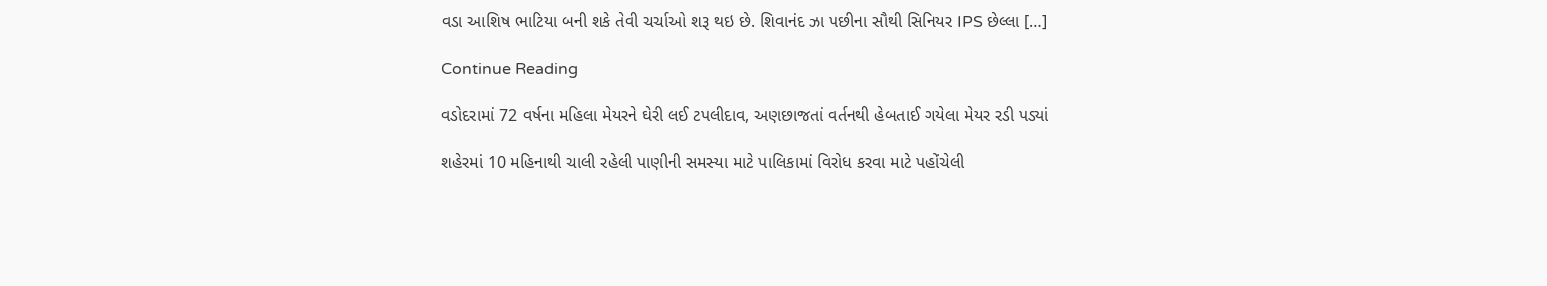વડા આશિષ ભાટિયા બની શકે તેવી ચર્ચાઓ શરૂ થઇ છે. શિવાનંદ ઝા પછીના સૌથી સિનિયર IPS છેલ્લા […]

Continue Reading

વડોદરામાં 72 વર્ષના મહિલા મેયરને ઘેરી લઈ ટપલીદાવ, અણછાજતાં વર્તનથી હેબતાઈ ગયેલા મેયર રડી પડ્યાં

શહેરમાં 10 મહિનાથી ચાલી રહેલી પાણીની સમસ્યા માટે પાલિકામાં વિરોધ કરવા માટે પહોંચેલી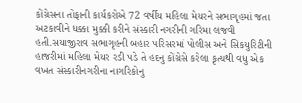કોંગ્રેસના તોફાની કાર્યકરોએ 72 વર્ષીય મહિલા મેયરને સભાગૃહમાં જતા અટકાવીને ધક્કા મુક્કી કરીને સંસ્કારી નગરીની ગરિમા લજવી હતી.સયાજીરાવ સભાગૃહની બહાર પરિસરમાં પોલીસ અને સિકયુરિટીની હાજરીમાં મહિલા મેયર રડી પડે તે હદનુ કોંગ્રેસે કરેલા કૃત્યથી વધુ એક વખત સંસ્કારીનગરીના નાગરિકોનુ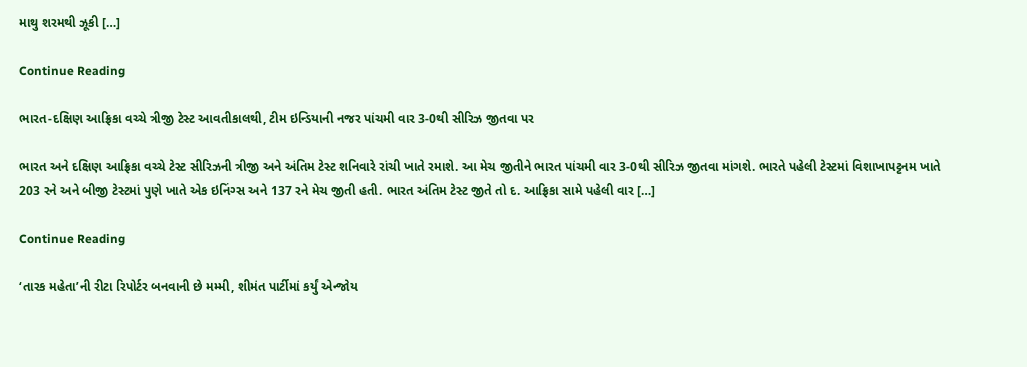માથુ શરમથી ઝૂકી […]

Continue Reading

ભારત-દક્ષિણ આફ્રિકા વચ્ચે ત્રીજી ટેસ્ટ આવતીકાલથી, ટીમ ઇન્ડિયાની નજર પાંચમી વાર 3-0થી સીરિઝ જીતવા પર

ભારત અને દક્ષિણ આફ્રિકા વચ્ચે ટેસ્ટ સીરિઝની ત્રીજી અને અંતિમ ટેસ્ટ શનિવારે રાંચી ખાતે રમાશે. આ મેચ જીતીને ભારત પાંચમી વાર 3-0થી સીરિઝ જીતવા માંગશે. ભારતે પહેલી ટેસ્ટમાં વિશાખાપટ્ટનમ ખાતે 203 રને અને બીજી ટેસ્ટમાં પુણે ખાતે એક ઇનિંગ્સ અને 137 રને મેચ જીતી હતી. ભારત અંતિમ ટેસ્ટ જીતે તો દ. આફ્રિકા સામે પહેલી વાર […]

Continue Reading

‘તારક મહેતા’ની રીટા રિપોર્ટર બનવાની છે મમ્મી, શીમંત પાર્ટીમાં કર્યું એન્જોય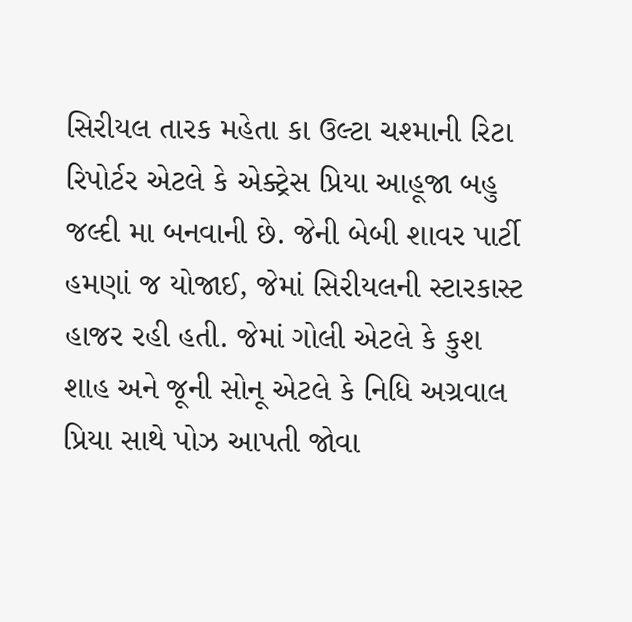સિરીયલ તારક મહેતા કા ઉલ્ટા ચશ્માની રિટા રિપોર્ટર એટલે કે એક્ટ્રેસ પ્રિયા આહૂજા બહુ જલ્દી મા બનવાની છે. જેની બેબી શાવર પાર્ટી હમણાં જ યોજાઈ, જેમાં સિરીયલની સ્ટારકાસ્ટ હાજર રહી હતી. જેમાં ગોલી એટલે કે કુશ શાહ અને જૂની સોનૂ એટલે કે નિધિ અગ્રવાલ પ્રિયા સાથે પોઝ આપતી જોવા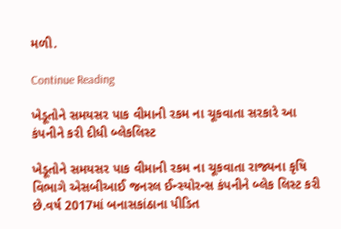મળી.

Continue Reading

ખેડૂતોને સમયસર પાક વીમાની રકમ ના ચૂકવાતા સરકારે આ કંપનીને કરી દીધી બ્લેકલિસ્ટ

ખેડૂતોને સમયસર પાક વીમાની રકમ ના ચૂકવાતા રાજ્યના કૃષિ વિભાગે એસબીઆઈ જનરલ ઈન્સ્યોરન્સ કંપનીને બ્લેક લિસ્ટ કરી છે.વર્ષ 2017માં બનાસકાંઠાના પીડિત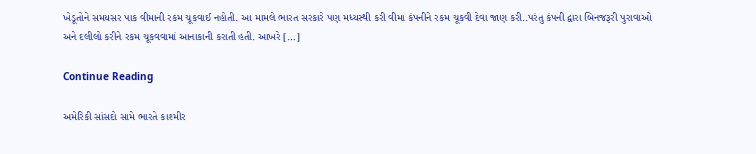ખેડૂતોને સમયસર પાક વીમાની રકમ ચૂકવાઈ નહોતી. આ મામલે ભારત સરકારે પણ મધ્યસ્થી કરી વીમા કંપનીને રકમ ચૂકવી દેવા જાણ કરી..પરંતુ કંપની દ્વારા બિનજરૂરી પુરાવાઓ અને દલીલો કરીને રકમ ચૂકવવામાં આનાકાની કરાતી હતી. આખરે […]

Continue Reading

અમેરિકી સાંસદો સામે ભારતે કાશ્મીર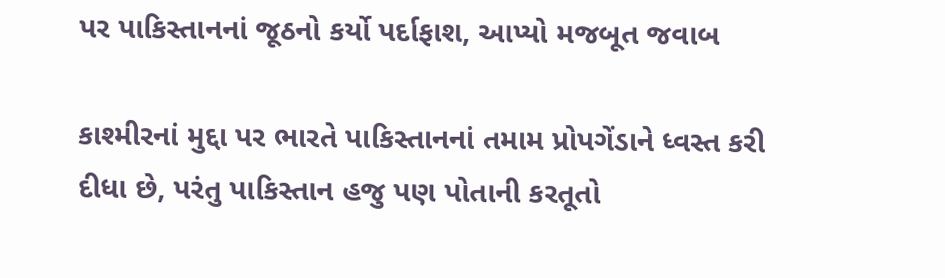પર પાકિસ્તાનનાં જૂઠનો કર્યો પર્દાફાશ, આપ્યો મજબૂત જવાબ

કાશ્મીરનાં મુદ્દા પર ભારતે પાકિસ્તાનનાં તમામ પ્રોપગેંડાને ધ્વસ્ત કરી દીધા છે, પરંતુ પાકિસ્તાન હજુ પણ પોતાની કરતૂતો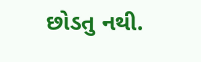છોડતુ નથી.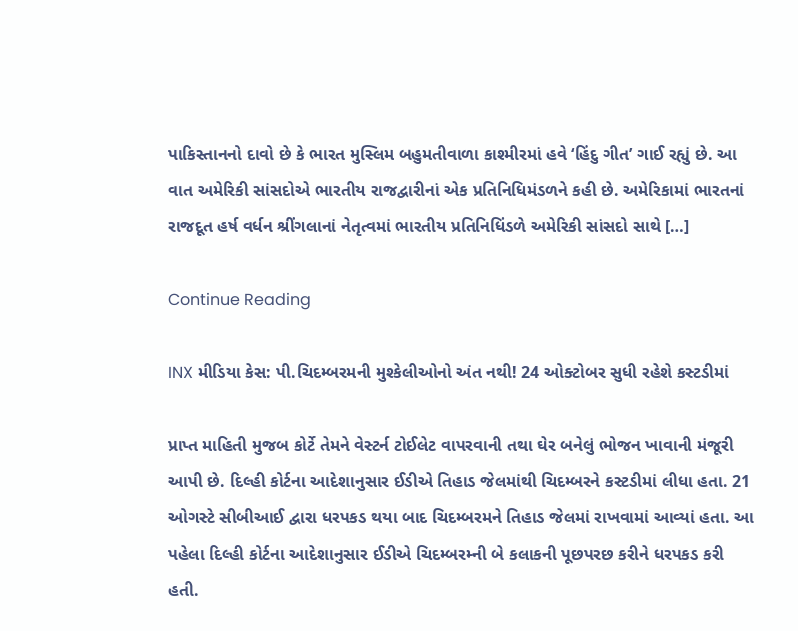પાકિસ્તાનનો દાવો છે કે ભારત મુસ્લિમ બહુમતીવાળા કાશ્મીરમાં હવે ‘હિંદુ ગીત’ ગાઈ રહ્યું છે. આ વાત અમેરિકી સાંસદોએ ભારતીય રાજદ્વારીનાં એક પ્રતિનિધિમંડળને કહી છે. અમેરિકામાં ભારતનાં રાજદૂત હર્ષ વર્ધન શ્રીંગલાનાં નેતૃત્વમાં ભારતીય પ્રતિનિધિંડળે અમેરિકી સાંસદો સાથે […]

Continue Reading

INX મીડિયા કેસ: પી.ચિદમ્બરમની મુશ્કેલીઓનો અંત નથી! 24 ઓક્ટોબર સુધી રહેશે કસ્ટડીમાં

પ્રાપ્ત માહિતી મુજબ કોર્ટે તેમને વેસ્ટર્ન ટોઈલેટ વાપરવાની તથા ઘેર બનેલું ભોજન ખાવાની મંજૂરી આપી છે. દિલ્હી કોર્ટના આદેશાનુસાર ઈડીએ તિહાડ જેલમાંથી ચિદમ્બરને કસ્ટડીમાં લીધા હતા. 21 ઓગસ્ટે સીબીઆઈ દ્વારા ધરપકડ થયા બાદ ચિદમ્બરમને તિહાડ જેલમાં રાખવામાં આવ્યાં હતા. આ પહેલા દિલ્હી કોર્ટના આદેશાનુસાર ઈડીએ ચિદમ્બરમ્ની બે કલાકની પૂછપરછ કરીને ધરપકડ કરી હતી.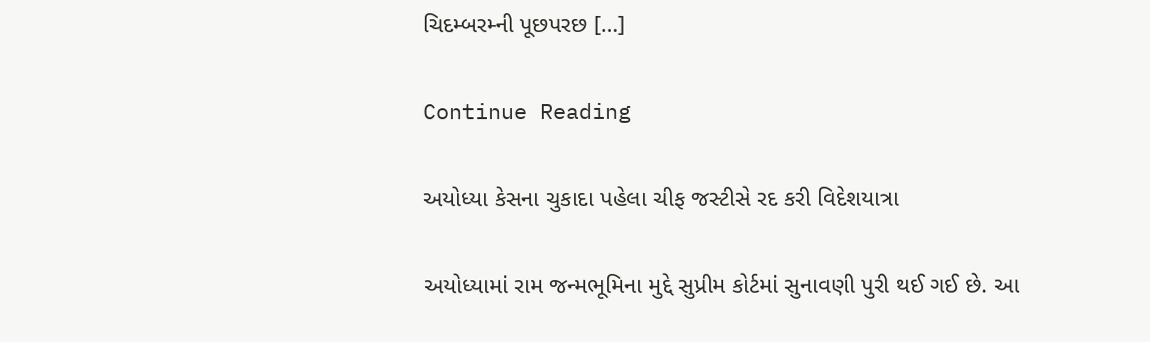ચિદમ્બરમ્ની પૂછપરછ […]

Continue Reading

અયોધ્યા કેસના ચુકાદા પહેલા ચીફ જસ્ટીસે રદ કરી વિદેશયાત્રા

અયોધ્યામાં રામ જન્મભૂમિના મુદ્દે સુપ્રીમ કોર્ટમાં સુનાવણી પુરી થઈ ગઈ છે. આ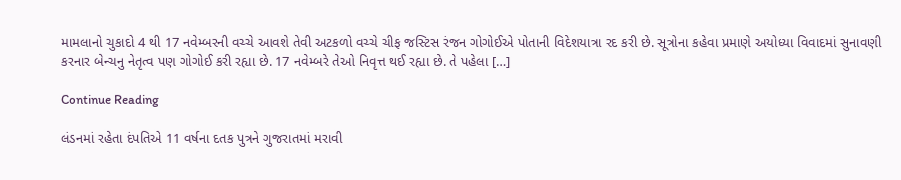મામલાનો ચુકાદો 4 થી 17 નવેમ્બરની વચ્ચે આવશે તેવી અટકળો વચ્ચે ચીફ જસ્ટિસ રંજન ગોગોઈએ પોતાની વિદેશયાત્રા રદ કરી છે. સૂત્રોના કહેવા પ્રમાણે અયોધ્યા વિવાદમાં સુનાવણી કરનાર બેન્ચનુ નેતૃત્વ પણ ગોગોઈ કરી રહ્યા છે. 17 નવેમ્બરે તેઓ નિવૃત્ત થઈ રહ્યા છે. તે પહેલા […]

Continue Reading

લંડનમાં રહેતા દંપતિએ 11 વર્ષના દતક પુત્રને ગુજરાતમાં મરાવી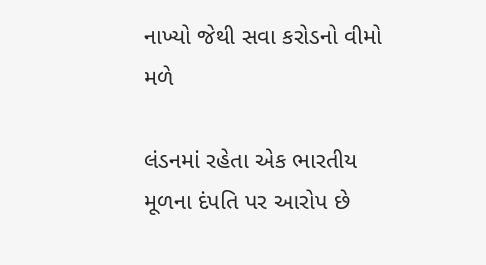નાખ્યો જેથી સવા કરોડનો વીમો મળે

લંડનમાં રહેતા એક ભારતીય મૂળના દંપતિ પર આરોપ છે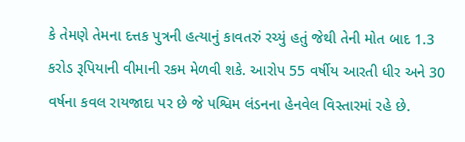કે તેમણે તેમના દત્તક પુત્રની હત્યાનું કાવતરું રચ્યું હતું જેથી તેની મોત બાદ 1.3 કરોડ રૂપિયાની વીમાની રકમ મેળવી શકે. આરોપ 55 વર્ષીય આરતી ધીર અને 30 વર્ષના કવલ રાયજાદા પર છે જે પશ્વિમ લંડનના હેનવેલ વિસ્તારમાં રહે છે.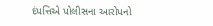દંપત્તિએ પોલીસના આરોપનો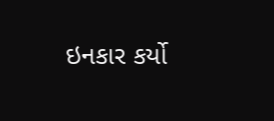ઇનકાર કર્યો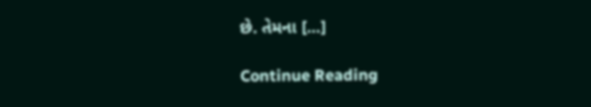છે. તેમના […]

Continue Reading